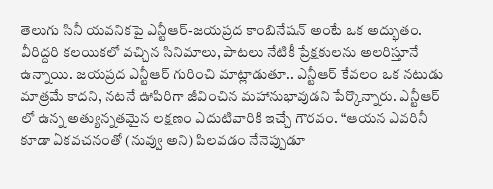తెలుగు సినీ యవనికపై ఎన్టీఆర్-జయప్రద కాంబినేషన్ అంటే ఒక అద్భుతం. వీరిద్దరి కలయికలో వచ్చిన సినిమాలు, పాటలు నేటికీ ప్రేక్షకులను అలరిస్తూనే ఉన్నాయి. జయప్రద ఎన్టీఆర్ గురించి మాట్లాడుతూ.. ఎన్టీఆర్ కేవలం ఒక నటుడు మాత్రమే కాదని, నటనే ఊపిరిగా జీవించిన మహానుభావుడని పేర్కొన్నారు. ఎన్టీఆర్ లో ఉన్న అత్యున్నతమైన లక్షణం ఎదుటివారికి ఇచ్చే గౌరవం. “ఆయన ఎవరినీ కూడా ఏకవచనంతో (నువ్వు అని) పిలవడం నేనెప్పుడూ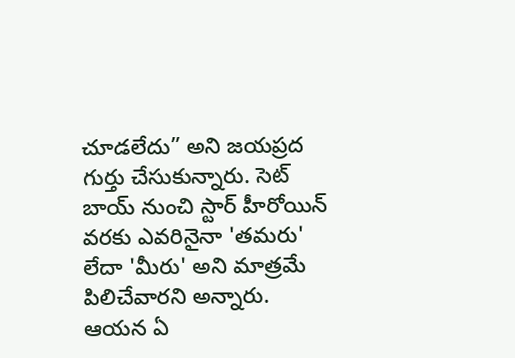చూడలేదు” అని జయప్రద గుర్తు చేసుకున్నారు. సెట్ బాయ్ నుంచి స్టార్ హీరోయిన్ వరకు ఎవరినైనా 'తమరు' లేదా 'మీరు' అని మాత్రమే పిలిచేవారని అన్నారు.
ఆయన ఏ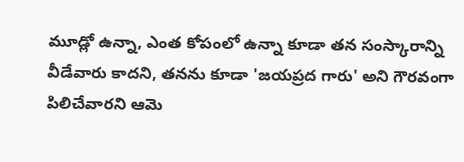మూడ్లో ఉన్నా, ఎంత కోపంలో ఉన్నా కూడా తన సంస్కారాన్ని వీడేవారు కాదని, తనను కూడా 'జయప్రద గారు' అని గౌరవంగా పిలిచేవారని ఆమె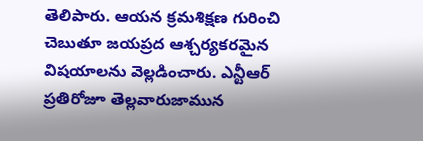తెలిపారు. ఆయన క్రమశిక్షణ గురించి చెబుతూ జయప్రద ఆశ్చర్యకరమైన విషయాలను వెల్లడించారు. ఎన్టీఆర్ ప్రతిరోజూ తెల్లవారుజామున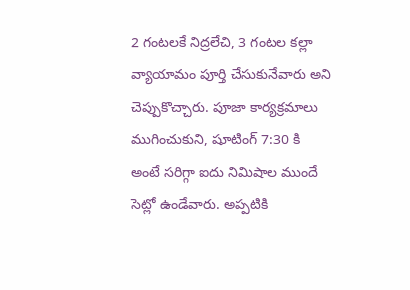2 గంటలకే నిద్రలేచి, 3 గంటల కల్లా వ్యాయామం పూర్తి చేసుకునేవారు అని చెప్పుకొచ్చారు. పూజా కార్యక్రమాలు ముగించుకుని, షూటింగ్ 7:30 కి అంటే సరిగ్గా ఐదు నిమిషాల ముందే సెట్లో ఉండేవారు. అప్పటికి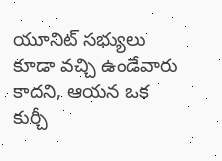యూనిట్ సభ్యులు కూడా వచ్చి ఉండేవారు కాదని, ఆయన ఒక కుర్చీ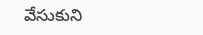వేసుకుని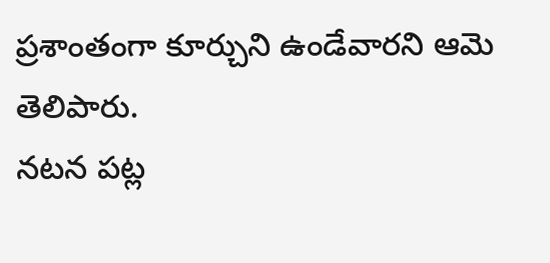ప్రశాంతంగా కూర్చుని ఉండేవారని ఆమె తెలిపారు.
నటన పట్ల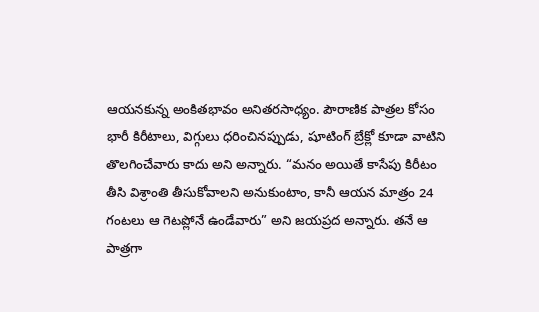ఆయనకున్న అంకితభావం అనితరసాధ్యం. పౌరాణిక పాత్రల కోసం భారీ కిరీటాలు, విగ్గులు ధరించినప్పుడు, షూటింగ్ బ్రేక్లో కూడా వాటిని తొలగించేవారు కాదు అని అన్నారు. “మనం అయితే కాసేపు కిరీటం తీసి విశ్రాంతి తీసుకోవాలని అనుకుంటాం, కానీ ఆయన మాత్రం 24 గంటలు ఆ గెటప్లోనే ఉండేవారు” అని జయప్రద అన్నారు. తనే ఆ పాత్రగా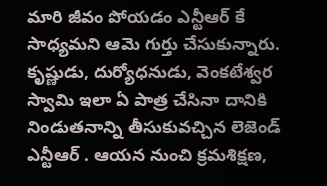మారి జీవం పోయడం ఎన్టీఆర్ కే సాధ్యమని ఆమె గుర్తు చేసుకున్నారు. కృష్ణుడు, దుర్యోధనుడు, వెంకటేశ్వర స్వామి ఇలా ఏ పాత్ర చేసినా దానికి నిండుతనాన్ని తీసుకువచ్చిన లెజెండ్ ఎన్టీఆర్ . ఆయన నుంచి క్రమశిక్షణ,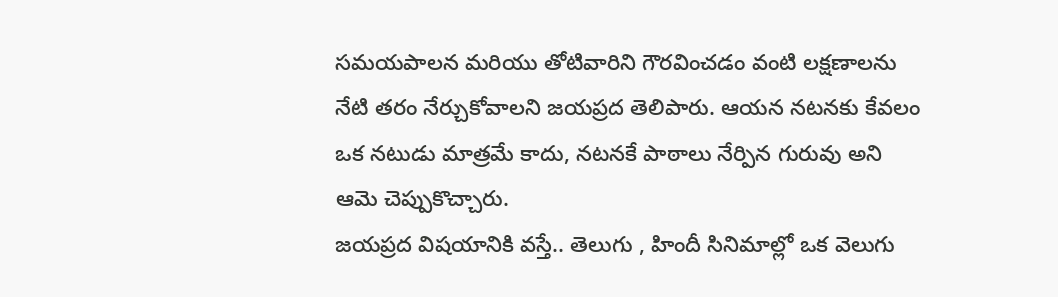సమయపాలన మరియు తోటివారిని గౌరవించడం వంటి లక్షణాలను నేటి తరం నేర్చుకోవాలని జయప్రద తెలిపారు. ఆయన నటనకు కేవలం ఒక నటుడు మాత్రమే కాదు, నటనకే పాఠాలు నేర్పిన గురువు అని ఆమె చెప్పుకొచ్చారు.
జయప్రద విషయానికి వస్తే.. తెలుగు , హిందీ సినిమాల్లో ఒక వెలుగు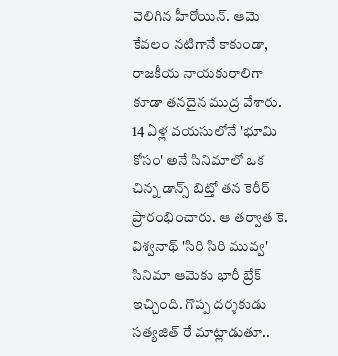వెలిగిన హీరోయిన్. ఆమె కేవలం నటిగానే కాకుండా, రాజకీయ నాయకురాలిగా కూడా తనదైన ముద్ర వేశారు. 14 ఏళ్ల వయసులోనే 'భూమి కోసం' అనే సినిమాలో ఒక చిన్న డాన్స్ బిట్తో తన కెరీర్ ప్రారంభించారు. ఆ తర్వాత కె. విశ్వనాథ్ 'సిరి సిరి మువ్వ' సినిమా ఆమెకు భారీ బ్రేక్ ఇచ్చింది. గొప్ప దర్శకుడు సత్యజిత్ రే మాట్లాడుతూ..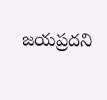జయప్రదని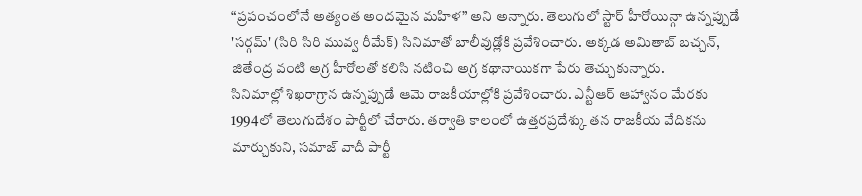“ప్రపంచంలోనే అత్యంత అందమైన మహిళ” అని అన్నారు. తెలుగులో స్టార్ హీరోయిన్గా ఉన్నప్పుడే 'సర్గమ్' (సిరి సిరి మువ్వ రీమేక్) సినిమాతో బాలీవుడ్లోకి ప్రవేశించారు. అక్కడ అమితాబ్ బచ్చన్, జితేంద్ర వంటి అగ్ర హీరోలతో కలిసి నటించి అగ్ర కథానాయికగా పేరు తెచ్చుకున్నారు.
సినిమాల్లో శిఖరాగ్రాన ఉన్నప్పుడే ఆమె రాజకీయాల్లోకి ప్రవేశించారు. ఎన్టీఆర్ ఆహ్వానం మేరకు 1994లో తెలుగుదేశం పార్టీలో చేరారు. తర్వాతి కాలంలో ఉత్తరప్రదేశ్కు తన రాజకీయ వేదికను మార్చుకుని, సమాజ్ వాదీ పార్టీ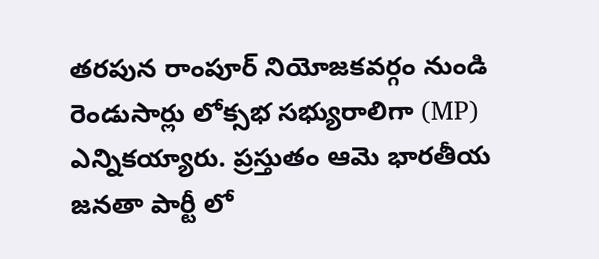తరపున రాంపూర్ నియోజకవర్గం నుండి రెండుసార్లు లోక్సభ సభ్యురాలిగా (MP) ఎన్నికయ్యారు. ప్రస్తుతం ఆమె భారతీయ జనతా పార్టీ లో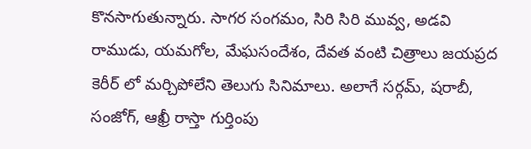కొనసాగుతున్నారు. సాగర సంగమం, సిరి సిరి మువ్వ, అడవి రాముడు, యమగోల, మేఘసందేశం, దేవత వంటి చిత్రాలు జయప్రద కెరీర్ లో మర్చిపోలేని తెలుగు సినిమాలు. అలాగే సర్గమ్, షరాబీ, సంజోగ్, ఆఖ్రీ రాస్తా గుర్తింపు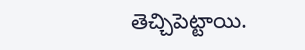తెచ్చిపెట్టాయి.